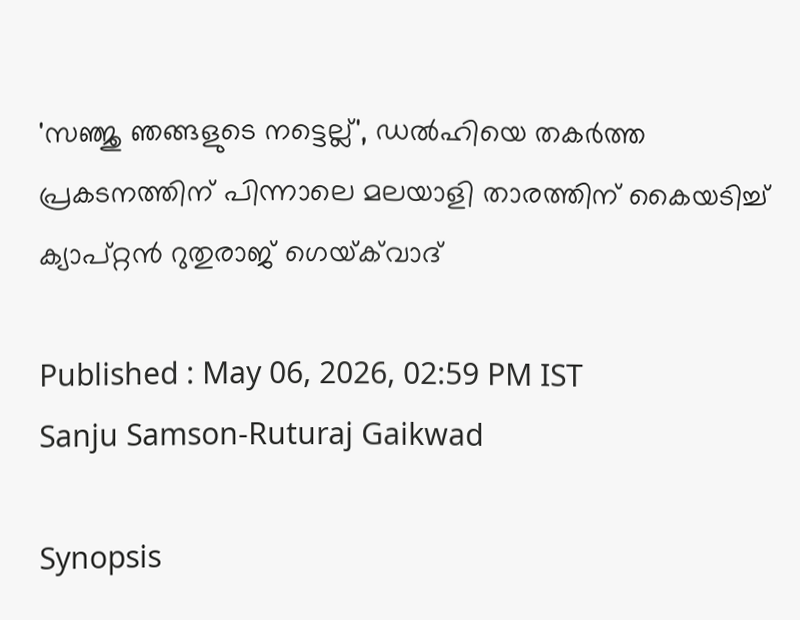'സഞ്ജു ഞങ്ങളുടെ നട്ടെല്ല്', ഡൽഹിയെ തകർത്ത പ്രകടനത്തിന് പിന്നാലെ മലയാളി താരത്തിന് കൈയടിച്ച് ക്യാപ്റ്റൻ റുതുരാജ് ഗെയ്‌ക്‌വാദ്

Published : May 06, 2026, 02:59 PM IST
Sanju Samson-Ruturaj Gaikwad

Synopsis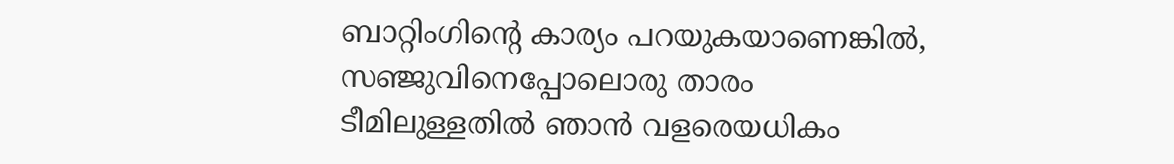ബാറ്റിംഗിന്‍റെ കാര്യം പറയുകയാണെങ്കിൽ, സഞ്ജുവിനെപ്പോലൊരു താരം ടീമിലുള്ളതിൽ ഞാൻ വളരെയധികം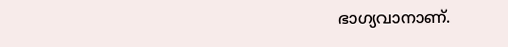ഭാഗ്യവാനാണ്.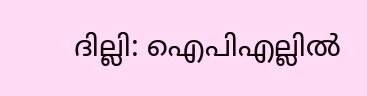ദില്ലി: ഐപിഎല്ലിൽ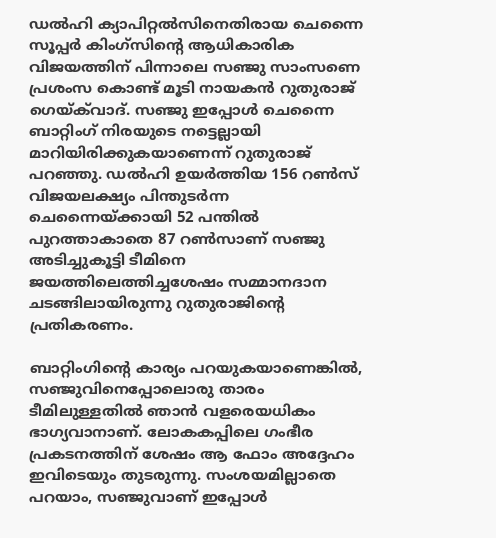ഡൽഹി ക്യാപിറ്റൽസിനെതിരായ ചെന്നൈ സൂപ്പർ കിംഗ്‌സിന്‍റെ ആധികാരിക വിജയത്തിന് പിന്നാലെ സഞ്ജു സാംസണെ പ്രശംസ കൊണ്ട് മൂടി നായകൻ റുതുരാജ് ഗെയ്‌ക്‌വാദ്. സഞ്ജു ഇപ്പോൾ ചെന്നൈ ബാറ്റിംഗ് നിരയുടെ നട്ടെല്ലായി മാറിയിരിക്കുകയാണെന്ന് റുതുരാജ് പറഞ്ഞു. ഡൽഹി ഉയർത്തിയ 156 റൺസ് വിജയലക്ഷ്യം പിന്തുടർന്ന ചെന്നൈയ്ക്കായി 52 പന്തിൽ പുറത്താകാതെ 87 റൺസാണ് സഞ്ജു അടിച്ചുകൂട്ടി ടീമിനെ ജയത്തിലെത്തിച്ചശേഷം സമ്മാനദാന ചടങ്ങിലായിരുന്നു റുതുരാജിന്‍റെ പ്രതികരണം.

ബാറ്റിംഗിന്‍റെ കാര്യം പറയുകയാണെങ്കിൽ, സഞ്ജുവിനെപ്പോലൊരു താരം ടീമിലുള്ളതിൽ ഞാൻ വളരെയധികം ഭാഗ്യവാനാണ്. ലോകകപ്പിലെ ഗംഭീര പ്രകടനത്തിന് ശേഷം ആ ഫോം അദ്ദേഹം ഇവിടെയും തുടരുന്നു. സംശയമില്ലാതെ പറയാം, സഞ്ജുവാണ് ഇപ്പോൾ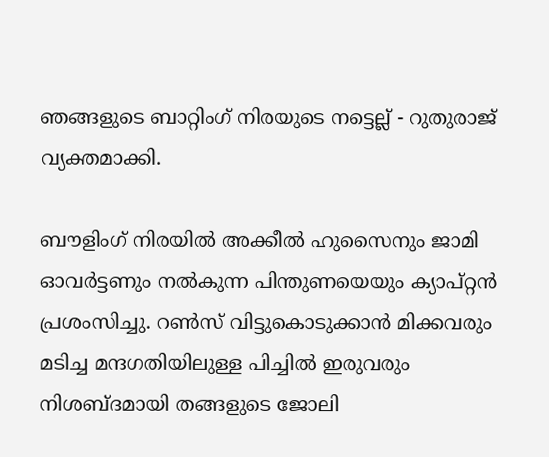ഞങ്ങളുടെ ബാറ്റിംഗ് നിരയുടെ നട്ടെല്ല് - റുതുരാജ് വ്യക്തമാക്കി.

ബൗളിംഗ് നിരയിൽ അക്കീൽ ഹുസൈനും ജാമി ഓവർട്ടണും നൽകുന്ന പിന്തുണയെയും ക്യാപ്റ്റൻ പ്രശംസിച്ചു. റൺസ് വിട്ടുകൊടുക്കാൻ മിക്കവരും മടിച്ച മന്ദഗതിയിലുള്ള പിച്ചിൽ ഇരുവരും നിശബ്ദമായി തങ്ങളുടെ ജോലി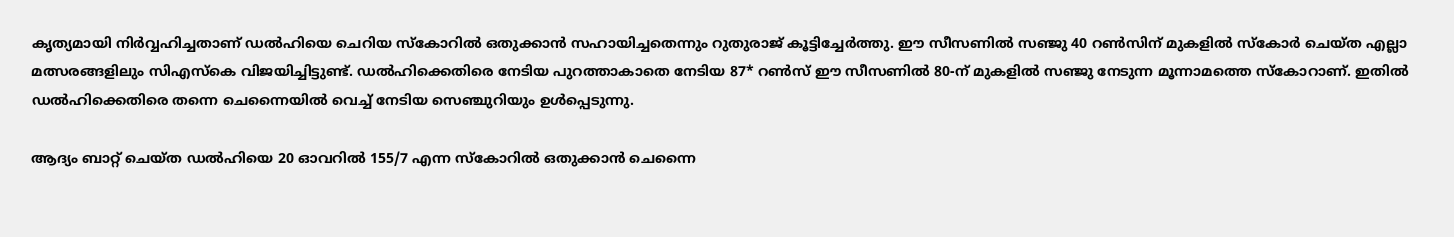കൃത്യമായി നിർവ്വഹിച്ചതാണ് ഡൽഹിയെ ചെറിയ സ്കോറിൽ ഒതുക്കാൻ സഹായിച്ചതെന്നും റുതുരാജ് കൂട്ടിച്ചേർത്തു. ഈ സീസണിൽ സഞ്ജു 40 റൺസിന് മുകളിൽ സ്കോർ ചെയ്ത എല്ലാ മത്സരങ്ങളിലും സിഎസ്‌കെ വിജയിച്ചിട്ടുണ്ട്. ഡൽഹിക്കെതിരെ നേടിയ പുറത്താകാതെ നേടിയ 87* റൺസ് ഈ സീസണിൽ 80-ന് മുകളിൽ സഞ്ജു നേടുന്ന മൂന്നാമത്തെ സ്കോറാണ്. ഇതിൽ ഡൽഹിക്കെതിരെ തന്നെ ചെന്നൈയിൽ വെച്ച് നേടിയ സെഞ്ചുറിയും ഉൾപ്പെടുന്നു.

ആദ്യം ബാറ്റ് ചെയ്ത ഡൽഹിയെ 20 ഓവറില്‍ 155/7 എന്ന സ്കോറിൽ ഒതുക്കാൻ ചെന്നൈ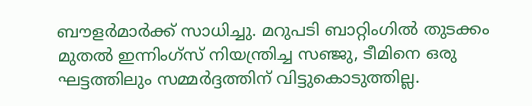ബൗളർമാർക്ക് സാധിച്ചു. മറുപടി ബാറ്റിംഗിൽ തുടക്കം മുതൽ ഇന്നിംഗ്‌സ് നിയന്ത്രിച്ച സഞ്ജു, ടീമിനെ ഒരു ഘട്ടത്തിലും സമ്മർദ്ദത്തിന് വിട്ടുകൊടുത്തില്ല.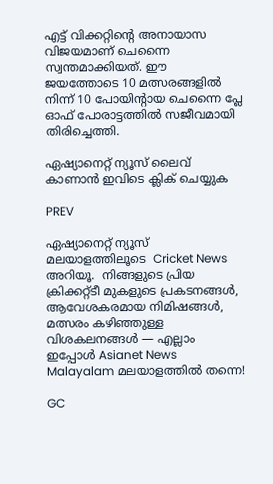എട്ട് വിക്കറ്റിന്‍റെ അനായാസ വിജയമാണ് ചെന്നൈ സ്വന്തമാക്കിയത്. ഈ ജയത്തോടെ 10 മത്സരങ്ങളിൽ നിന്ന് 10 പോയിന്‍റായ ചെന്നൈ പ്ലേ ഓഫ് പോരാട്ടത്തിൽ സജീവമായി തിരിച്ചെത്തി.

ഏഷ്യാനെറ്റ് ന്യൂസ് ലൈവ് കാണാന്‍ ഇവിടെ ക്ലിക് ചെയ്യുക

PREV

ഏഷ്യാനെറ്റ് ന്യൂസ് മലയാളത്തിലൂടെ  Cricket News അറിയൂ.  നിങ്ങളുടെ പ്രിയ ക്രിക്കറ്റ്ടീ മുകളുടെ പ്രകടനങ്ങൾ, ആവേശകരമായ നിമിഷങ്ങൾ, മത്സരം കഴിഞ്ഞുള്ള വിശകലനങ്ങൾ — എല്ലാം ഇപ്പോൾ Asianet News Malayalam മലയാളത്തിൽ തന്നെ!

GC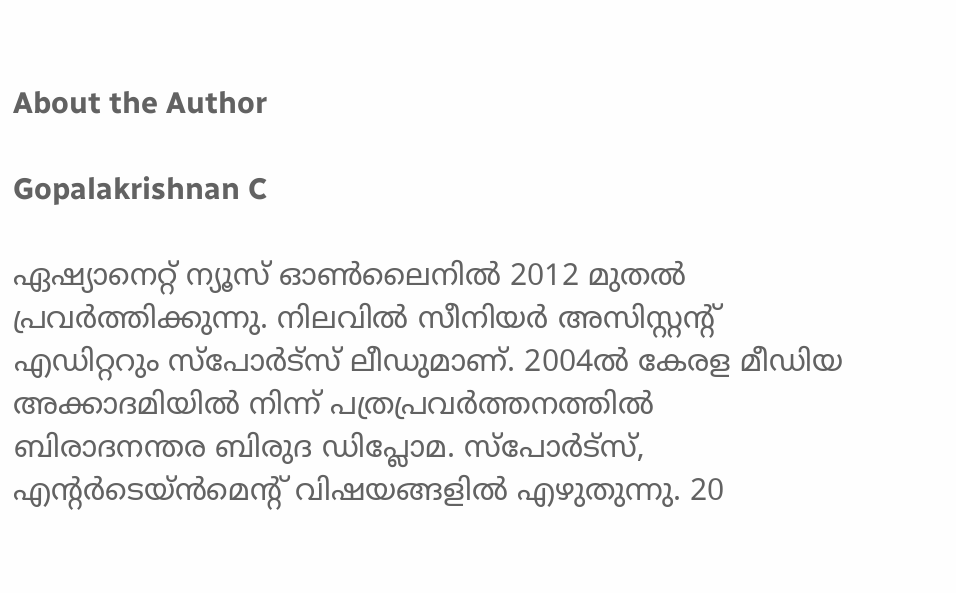About the Author

Gopalakrishnan C

ഏഷ്യാനെറ്റ് ന്യൂസ് ഓണ്‍ലൈനില്‍ 2012 മുതല്‍ പ്രവര്‍ത്തിക്കുന്നു. നിലവില്‍ സീനിയര്‍ അസിസ്റ്റന്‍റ് എഡിറ്ററും സ്പോർട്സ് ലീഡുമാണ്. 2004ൽ കേരള മീഡിയ അക്കാദമിയില്‍ നിന്ന് പത്രപ്രവര്‍ത്തനത്തില്‍ ബിരാദനന്തര ബിരുദ ഡിപ്ലോമ. സ്പോര്‍ട്സ്, എന്‍റര്‍ടെയ്ൻമെന്‍റ് വിഷയങ്ങളില്‍ എഴുതുന്നു. 20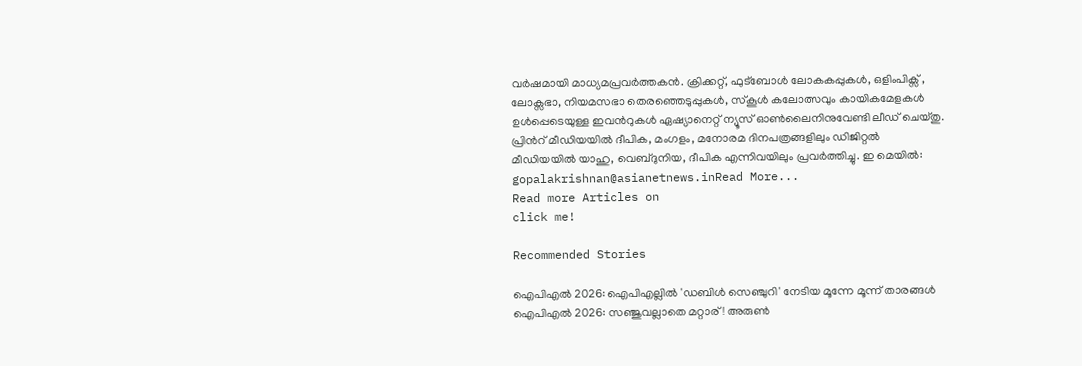വര്‍ഷമായി മാധ്യമപ്രവര്‍ത്തകൻ. ക്രിക്കറ്റ്, ഫുട്ബോള്‍ ലോകകപ്പുകൾ, ഒളിംപിക്സ് , ലോക്സഭാ, നിയമസഭാ തെരഞ്ഞെടുപ്പുകള്‍, സ്കൂള്‍ കലോത്സവും കായികമേളകള്‍ ഉള്‍പ്പെടെയുള്ള ഇവന്‍റുകള്‍ ഏഷ്യാനെറ്റ് ന്യൂസ് ഓണ്‍ലൈനിനുവേണ്ടി ലീഡ് ചെയ്തു. പ്രിന്‍റ് മീഡിയയില്‍ ദീപിക, മംഗളം, മനോരമ ദിനപത്രങ്ങളിലും ഡിജിറ്റൽ മീഡിയയില്‍ യാഹു, വെബ്ദുനിയ, ദീപിക എന്നിവയിലും പ്രവര്‍ത്തിച്ചു. ഇ മെയില്‍: gopalakrishnan@asianetnews.inRead More...
Read more Articles on
click me!

Recommended Stories

ഐപിഎല്‍ 2026: ഐപിഎല്ലില്‍ 'ഡബിള്‍ സെഞ്ചുറി' നേടിയ മൂന്നേ മൂന്ന് താരങ്ങള്‍
ഐപിഎല്‍ 2026: സഞ്ജുവല്ലാതെ മറ്റാര്! അരുണ്‍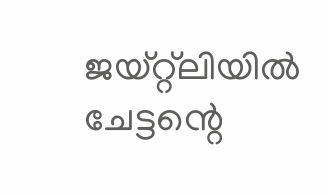ജയ്‌റ്റ്‌ലിയിൽ ചേട്ടന്റെ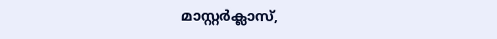മാസ്റ്റര്‍ക്ലാസ്,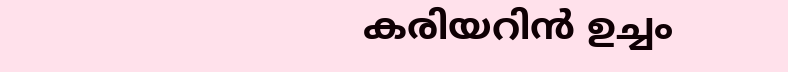കരിയറിൻ ഉച്ചം